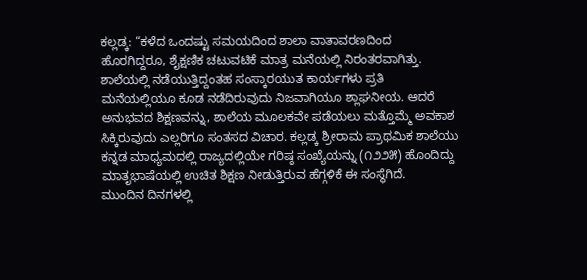ಕಲ್ಲಡ್ಕ: “ಕಳೆದ ಒಂದಷ್ಟು ಸಮಯದಿಂದ ಶಾಲಾ ವಾತಾವರಣದಿಂದ ಹೊರಗಿದ್ದರೂ, ಶೈಕ್ಷಣಿಕ ಚಟುವಟಿಕೆ ಮಾತ್ರ ಮನೆಯಲ್ಲಿ ನಿರಂತರವಾಗಿತ್ತು. ಶಾಲೆಯಲ್ಲಿ ನಡೆಯುತ್ತಿದ್ದಂತಹ ಸಂಸ್ಕಾರಯುತ ಕಾರ್ಯಗಳು ಪ್ರತಿ ಮನೆಯಲ್ಲಿಯೂ ಕೂಡ ನಡೆದಿರುವುದು ನಿಜವಾಗಿಯೂ ಶ್ಲಾಘನೀಯ. ಆದರೆ ಅನುಭವದ ಶಿಕ್ಷಣವನ್ನು, ಶಾಲೆಯ ಮೂಲಕವೇ ಪಡೆಯಲು ಮತ್ತೊಮ್ಮೆ ಅವಕಾಶ ಸಿಕ್ಕಿರುವುದು ಎಲ್ಲರಿಗೂ ಸಂತಸದ ವಿಚಾರ. ಕಲ್ಲಡ್ಕ ಶ್ರೀರಾಮ ಪ್ರಾಥಮಿಕ ಶಾಲೆಯು ಕನ್ನಡ ಮಾಧ್ಯಮದಲ್ಲಿ ರಾಜ್ಯದಲ್ಲಿಯೇ ಗರಿಷ್ಠ ಸಂಖ್ಯೆಯನ್ನು (೧೨೨೫) ಹೊಂದಿದ್ದು ಮಾತೃಭಾಷೆಯಲ್ಲಿ ಉಚಿತ ಶಿಕ್ಷಣ ನೀಡುತ್ತಿರುವ ಹೆಗ್ಗಳಿಕೆ ಈ ಸಂಸ್ಥೆಗಿದೆ.
ಮುಂದಿನ ದಿನಗಳಲ್ಲಿ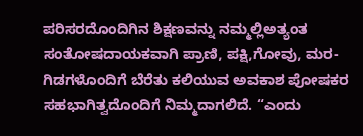ಪರಿಸರದೊಂದಿಗಿನ ಶಿಕ್ಷಣವನ್ನು ನಮ್ಮಲ್ಲಿಅತ್ಯಂತ ಸಂತೋಷದಾಯಕವಾಗಿ ಪ್ರಾಣಿ, ಪಕ್ಷಿ,ಗೋವು, ಮರ-ಗಿಡಗಳೊಂದಿಗೆ ಬೆರೆತು ಕಲಿಯುವ ಅವಕಾಶ ಪೋಷಕರ ಸಹಭಾಗಿತ್ವದೊಂದಿಗೆ ನಿಮ್ಮದಾಗಲಿದೆ. “ಎಂದು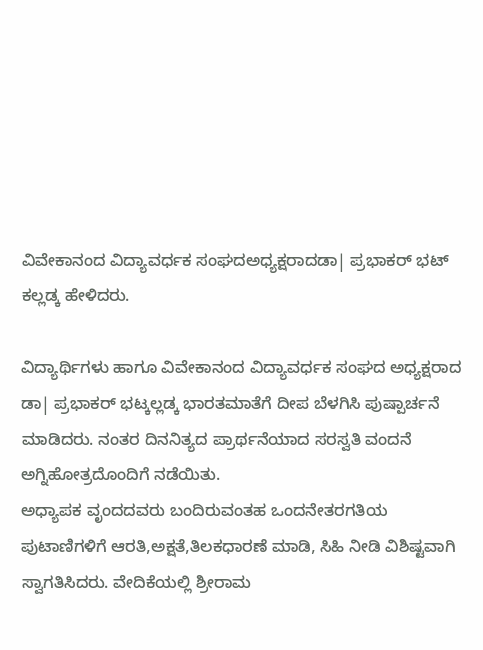ವಿವೇಕಾನಂದ ವಿದ್ಯಾವರ್ಧಕ ಸಂಘದಅಧ್ಯಕ್ಷರಾದಡಾ| ಪ್ರಭಾಕರ್ ಭಟ್ ಕಲ್ಲಡ್ಕ ಹೇಳಿದರು.

ವಿದ್ಯಾರ್ಥಿಗಳು ಹಾಗೂ ವಿವೇಕಾನಂದ ವಿದ್ಯಾವರ್ಧಕ ಸಂಘದ ಅಧ್ಯಕ್ಷರಾದ ಡಾ| ಪ್ರಭಾಕರ್ ಭಟ್ಕಲ್ಲಡ್ಕ ಭಾರತಮಾತೆಗೆ ದೀಪ ಬೆಳಗಿಸಿ ಪುಷ್ಪಾರ್ಚನೆ ಮಾಡಿದರು. ನಂತರ ದಿನನಿತ್ಯದ ಪ್ರಾರ್ಥನೆಯಾದ ಸರಸ್ವತಿ ವಂದನೆ ಅಗ್ನಿಹೋತ್ರದೊಂದಿಗೆ ನಡೆಯಿತು.
ಅಧ್ಯಾಪಕ ವೃಂದದವರು ಬಂದಿರುವಂತಹ ಒಂದನೇತರಗತಿಯ ಪುಟಾಣಿಗಳಿಗೆ ಆರತಿ,ಅಕ್ಷತೆ,ತಿಲಕಧಾರಣೆ ಮಾಡಿ, ಸಿಹಿ ನೀಡಿ ವಿಶಿಷ್ಟವಾಗಿ ಸ್ವಾಗತಿಸಿದರು. ವೇದಿಕೆಯಲ್ಲಿ ಶ್ರೀರಾಮ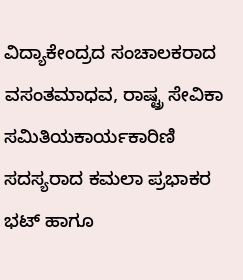ವಿದ್ಯಾಕೇಂದ್ರದ ಸಂಚಾಲಕರಾದ ವಸಂತಮಾಧವ, ರಾಷ್ಟ್ರ ಸೇವಿಕಾ ಸಮಿತಿಯಕಾರ್ಯಕಾರಿಣಿ ಸದಸ್ಯರಾದ ಕಮಲಾ ಪ್ರಭಾಕರ ಭಟ್ ಹಾಗೂ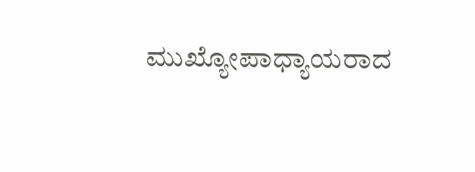ಮುಖ್ಯೋಪಾಧ್ಯಾಯರಾದ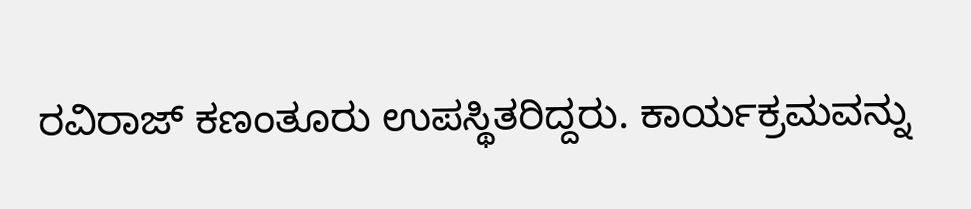ರವಿರಾಜ್ ಕಣಂತೂರು ಉಪಸ್ಥಿತರಿದ್ದರು. ಕಾರ್ಯಕ್ರಮವನ್ನು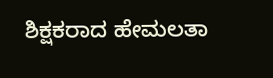ಶಿಕ್ಷಕರಾದ ಹೇಮಲತಾ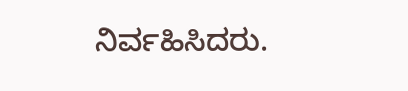ನಿರ್ವಹಿಸಿದರು.